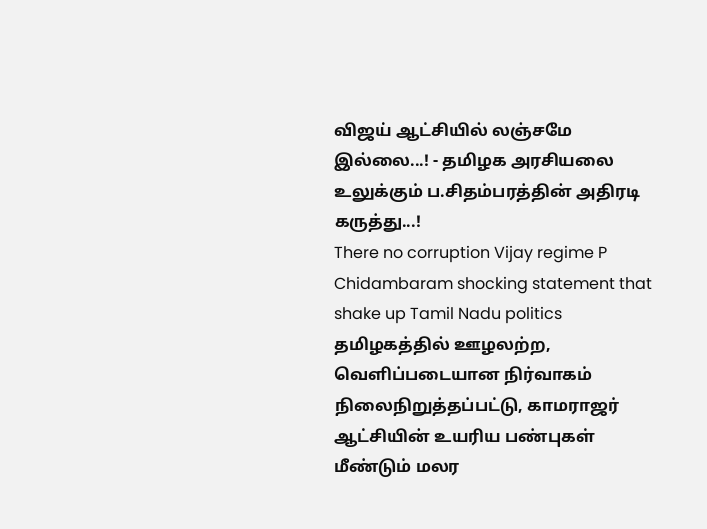விஜய் ஆட்சியில் லஞ்சமே இல்லை...! - தமிழக அரசியலை உலுக்கும் ப.சிதம்பரத்தின் அதிரடி கருத்து...!
There no corruption Vijay regime P Chidambaram shocking statement that shake up Tamil Nadu politics
தமிழகத்தில் ஊழலற்ற, வெளிப்படையான நிர்வாகம் நிலைநிறுத்தப்பட்டு, காமராஜர் ஆட்சியின் உயரிய பண்புகள் மீண்டும் மலர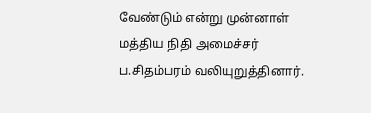வேண்டும் என்று முன்னாள் மத்திய நிதி அமைச்சர் ப.சிதம்பரம் வலியுறுத்தினார்.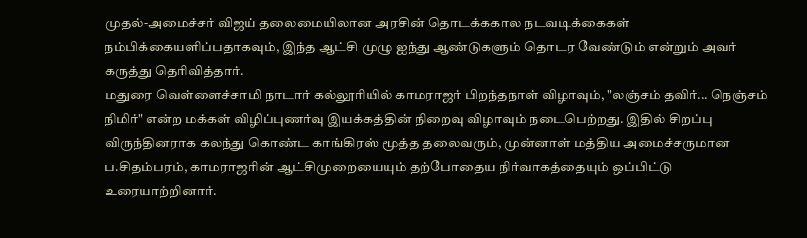முதல்-அமைச்சர் விஜய் தலைமையிலான அரசின் தொடக்ககால நடவடிக்கைகள் நம்பிக்கையளிப்பதாகவும், இந்த ஆட்சி முழு ஐந்து ஆண்டுகளும் தொடர வேண்டும் என்றும் அவர் கருத்து தெரிவித்தார்.
மதுரை வெள்ளைச்சாமி நாடார் கல்லூரியில் காமராஜர் பிறந்தநாள் விழாவும், "லஞ்சம் தவிர்... நெஞ்சம் நிமிர்" என்ற மக்கள் விழிப்புணர்வு இயக்கத்தின் நிறைவு விழாவும் நடைபெற்றது. இதில் சிறப்பு விருந்தினராக கலந்து கொண்ட காங்கிரஸ் மூத்த தலைவரும், முன்னாள் மத்திய அமைச்சருமான ப.சிதம்பரம், காமராஜரின் ஆட்சிமுறையையும் தற்போதைய நிர்வாகத்தையும் ஒப்பிட்டு உரையாற்றினார்.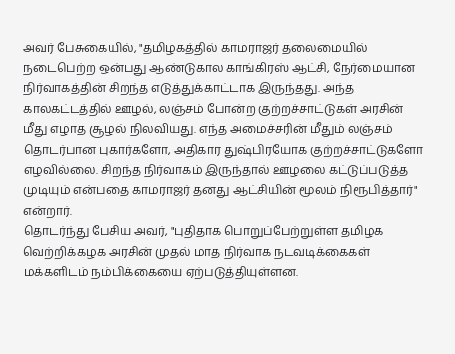அவர் பேசுகையில், "தமிழகத்தில் காமராஜர் தலைமையில் நடைபெற்ற ஒன்பது ஆண்டுகால காங்கிரஸ் ஆட்சி, நேர்மையான நிர்வாகத்தின் சிறந்த எடுத்துக்காட்டாக இருந்தது. அந்த காலகட்டத்தில் ஊழல், லஞ்சம் போன்ற குற்றச்சாட்டுகள் அரசின் மீது எழாத சூழல் நிலவியது. எந்த அமைச்சரின் மீதும் லஞ்சம் தொடர்பான புகார்களோ, அதிகார துஷ்பிரயோக குற்றச்சாட்டுகளோ எழவில்லை. சிறந்த நிர்வாகம் இருந்தால் ஊழலை கட்டுப்படுத்த முடியும் என்பதை காமராஜர் தனது ஆட்சியின் மூலம் நிரூபித்தார்" என்றார்.
தொடர்ந்து பேசிய அவர், "புதிதாக பொறுப்பேற்றுள்ள தமிழக வெற்றிக்கழக அரசின் முதல் மாத நிர்வாக நடவடிக்கைகள் மக்களிடம் நம்பிக்கையை ஏற்படுத்தியுள்ளன.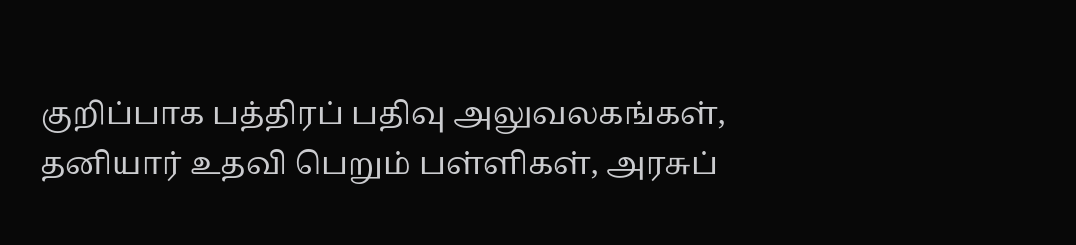குறிப்பாக பத்திரப் பதிவு அலுவலகங்கள், தனியார் உதவி பெறும் பள்ளிகள், அரசுப்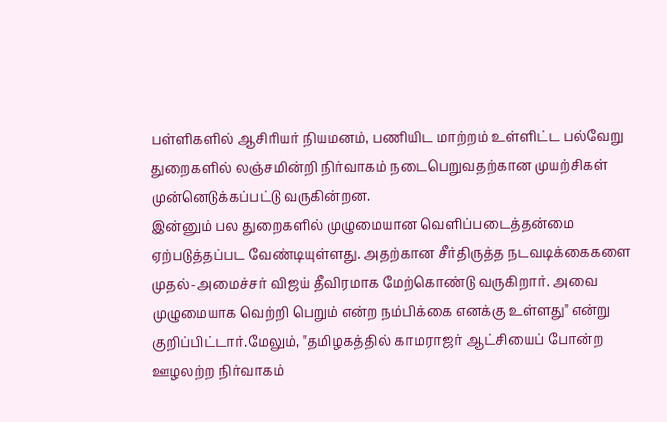பள்ளிகளில் ஆசிரியர் நியமனம், பணியிட மாற்றம் உள்ளிட்ட பல்வேறு துறைகளில் லஞ்சமின்றி நிர்வாகம் நடைபெறுவதற்கான முயற்சிகள் முன்னெடுக்கப்பட்டு வருகின்றன.
இன்னும் பல துறைகளில் முழுமையான வெளிப்படைத்தன்மை ஏற்படுத்தப்பட வேண்டியுள்ளது. அதற்கான சீர்திருத்த நடவடிக்கைகளை முதல்-அமைச்சர் விஜய் தீவிரமாக மேற்கொண்டு வருகிறார். அவை முழுமையாக வெற்றி பெறும் என்ற நம்பிக்கை எனக்கு உள்ளது" என்று குறிப்பிட்டார்.மேலும், "தமிழகத்தில் காமராஜர் ஆட்சியைப் போன்ற ஊழலற்ற நிர்வாகம்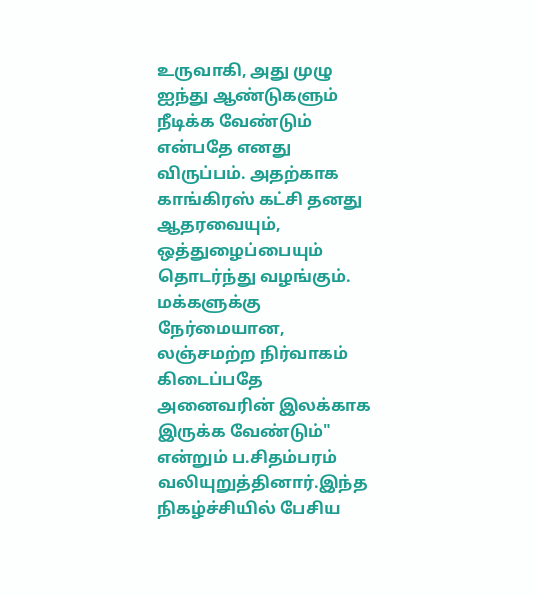உருவாகி, அது முழு ஐந்து ஆண்டுகளும் நீடிக்க வேண்டும் என்பதே எனது விருப்பம். அதற்காக காங்கிரஸ் கட்சி தனது ஆதரவையும், ஒத்துழைப்பையும் தொடர்ந்து வழங்கும்.
மக்களுக்கு நேர்மையான, லஞ்சமற்ற நிர்வாகம் கிடைப்பதே அனைவரின் இலக்காக இருக்க வேண்டும்" என்றும் ப.சிதம்பரம் வலியுறுத்தினார்.இந்த நிகழ்ச்சியில் பேசிய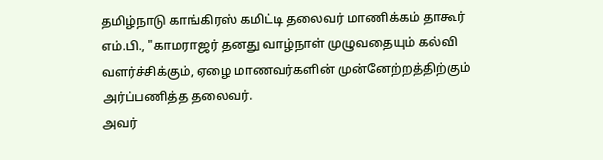தமிழ்நாடு காங்கிரஸ் கமிட்டி தலைவர் மாணிக்கம் தாகூர் எம்.பி., "காமராஜர் தனது வாழ்நாள் முழுவதையும் கல்வி வளர்ச்சிக்கும், ஏழை மாணவர்களின் முன்னேற்றத்திற்கும் அர்ப்பணித்த தலைவர்.
அவர்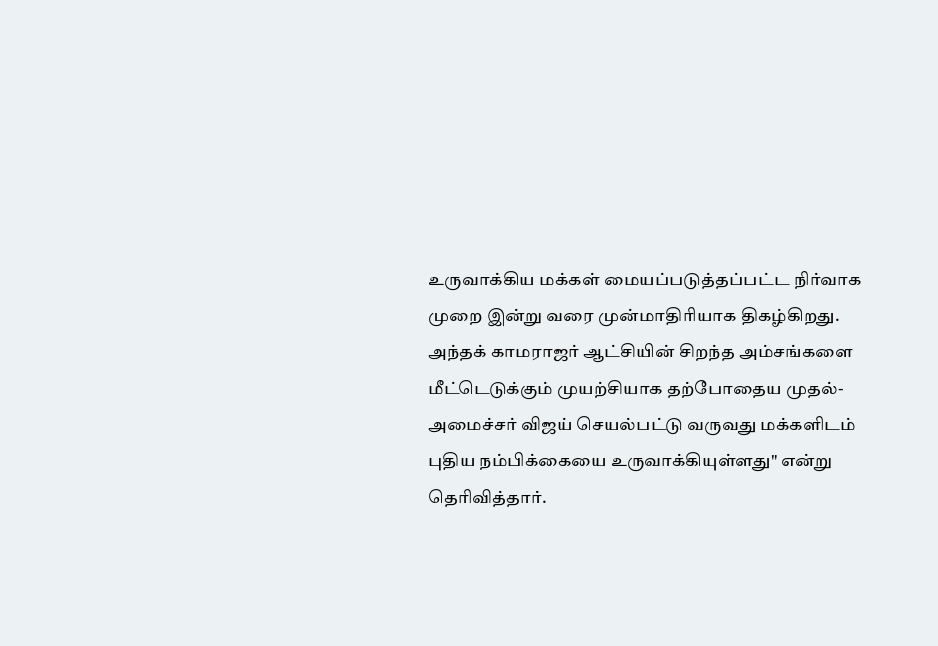உருவாக்கிய மக்கள் மையப்படுத்தப்பட்ட நிர்வாக முறை இன்று வரை முன்மாதிரியாக திகழ்கிறது. அந்தக் காமராஜர் ஆட்சியின் சிறந்த அம்சங்களை மீட்டெடுக்கும் முயற்சியாக தற்போதைய முதல்-அமைச்சர் விஜய் செயல்பட்டு வருவது மக்களிடம் புதிய நம்பிக்கையை உருவாக்கியுள்ளது" என்று தெரிவித்தார்.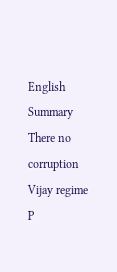English Summary
There no corruption Vijay regime P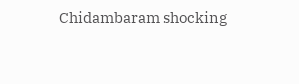Chidambaram shocking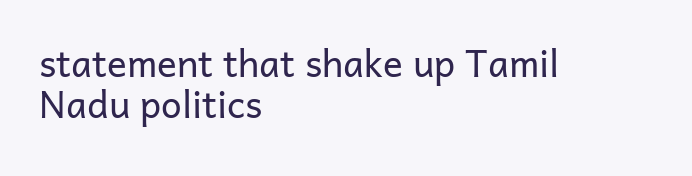statement that shake up Tamil Nadu politics